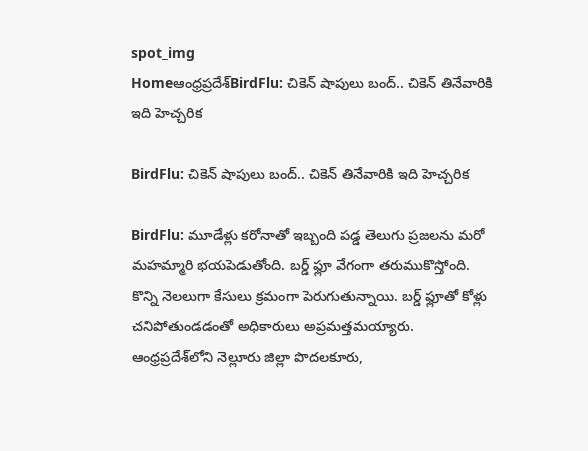spot_img
Homeఆంధ్రప్రదేశ్‌BirdFlu: చికెన్ షాపులు బంద్.. చికెన్ తినేవారికి ఇది హెచ్చరిక

BirdFlu: చికెన్ షాపులు బంద్.. చికెన్ తినేవారికి ఇది హెచ్చరిక

BirdFlu: మూడేళ్లు కరోనాతో ఇబ్బంది పడ్డ తెలుగు ప్రజలను మరో మహమ్మారి భయపెడుతోంది. బర్డ్‌ ఫ్లూ వేగంగా తరుముకొస్తోంది. కొన్ని నెలలుగా కేసులు క్రమంగా పెరుగుతున్నాయి. బర్డ్‌ ఫ్లూతో కోళ్లు చనిపోతుండడంతో అధికారులు అప్రమత్తమయ్యారు. ఆంధ్రప్రదేశ్‌లోని నెల్లూరు జిల్లా పొదలకూరు,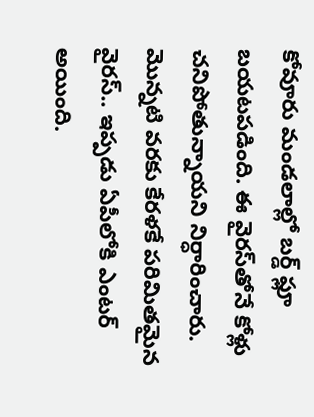కోవూరు మండలాల్లో బర్డ్‌ ఫ్లూ బయటపడింది. ఈ వైరస్‌తోనే కోళ్లు చనిపోతున్నాయని నిర్ధారించారు. మొన్నటి వరకు కేరళకే పరిమితమైన వైరస్‌.. ఇప్పడు ఏపీలోకి ఎంటర్‌ అయింది.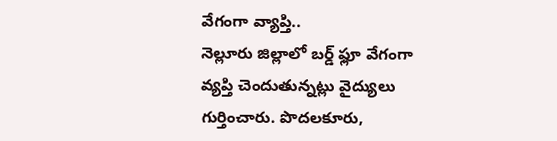వేగంగా వ్యాప్తి..
నెల్లూరు జిల్లాలో బర్డ్‌ ఫ్లూ వేగంగా వ్యప్తి చెందుతున్నట్లు వైద్యులు గుర్తించారు. పొదలకూరు,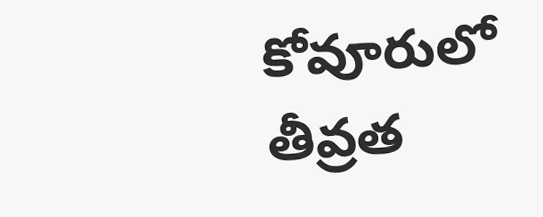కోవూరులో తీవ్రత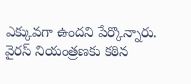ఎక్కువగా ఉందని పేర్కొన్నారు. వైరస్‌ నియంత్రణకు కఠిన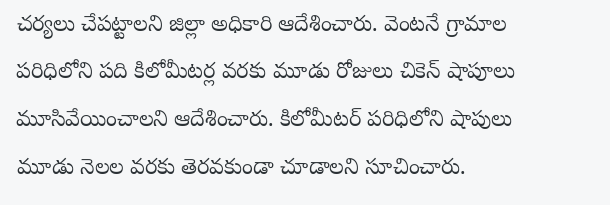చర్యలు చేపట్టాలని జిల్లా అధికారి ఆదేశించారు. వెంటనే గ్రామాల పరిధిలోని పది కిలోమీటర్ల వరకు మూడు రోజులు చికెన్‌ షాపూలు మూసివేయించాలని ఆదేశించారు. కిలోమీటర్‌ పరిధిలోని షాపులు మూడు నెలల వరకు తెరవకుండా చూడాలని సూచించారు.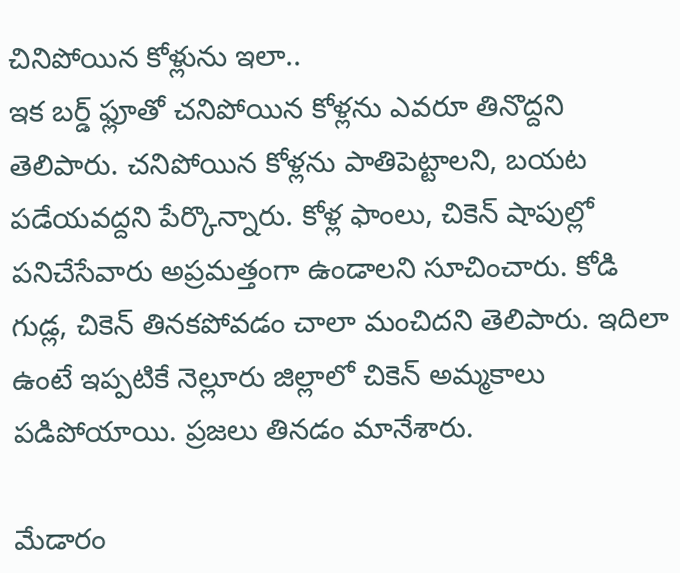చినిపోయిన కోళ్లును ఇలా..
ఇక బర్డ్‌ ఫ్లూతో చనిపోయిన కోళ్లను ఎవరూ తినొద్దని తెలిపారు. చనిపోయిన కోళ్లను పాతిపెట్టాలని, బయట పడేయవద్దని పేర్కొన్నారు. కోళ్ల ఫాంలు, చికెన్‌ షాపుల్లో పనిచేసేవారు అప్రమత్తంగా ఉండాలని సూచించారు. కోడి గుడ్ల, చికెన్‌ తినకపోవడం చాలా మంచిదని తెలిపారు. ఇదిలా ఉంటే ఇప్పటికే నెల్లూరు జిల్లాలో చికెన్‌ అమ్మకాలు పడిపోయాయి. ప్రజలు తినడం మానేశారు.

మేడారం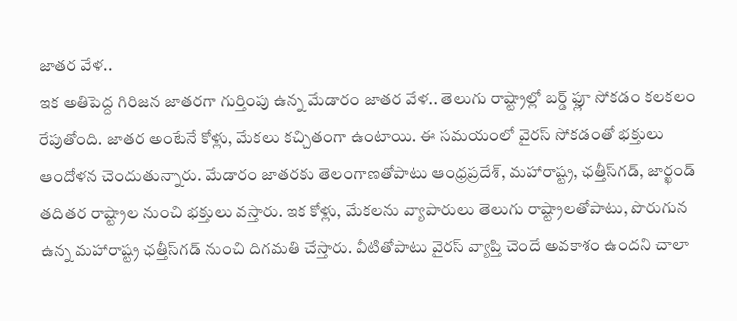జాతర వేళ..
ఇక అతిపెద్ద గిరిజన జాతరగా గుర్తింపు ఉన్న మేడారం జాతర వేళ.. తెలుగు రాష్ట్రాల్లో బర్డ్‌ ఫ్లూ సోకడం కలకలం రేపుతోంది. జాతర అంటేనే కోళ్లు, మేకలు కచ్చితంగా ఉంటాయి. ఈ సమయంలో వైరస్‌ సోకడంతో భక్తులు ఆందోళన చెందుతున్నారు. మేడారం జాతరకు తెలంగాణతోపాటు ఆంధ్రప్రదేశ్, మహారాష్ట్ర, ఛత్తీస్‌గడ్, జార్ఖండ్‌ తదితర రాష్ట్రాల నుంచి భక్తులు వస్తారు. ఇక కోళ్లు, మేకలను వ్యాపారులు తెలుగు రాష్ట్రాలతోపాటు, పొరుగున ఉన్న మహారాష్ట్ర ఛత్తీస్‌గడ్‌ నుంచి దిగమతి చేస్తారు. వీటితోపాటు వైరస్‌ వ్యాప్తి చెందే అవకాశం ఉందని చాలా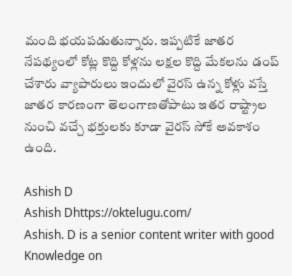మంది భయపడుతున్నారు. ఇప్పటికే జాతర నేపథ్యంలో కోట్ల కొద్ది కోళ్లను లక్షల కొద్ది మేకలను డంప్‌ చేశారు వ్యాపారులు ఇందులో వైరస్‌ ఉన్న కోళ్లు వస్తే జాతర కారణంగా తెలంగాణతోపాటు ఇతర రాష్ట్రాల నుంచి వచ్చే భక్తులకు కూడా వైరస్‌ సోకే అవకాశం ఉంది.

Ashish D
Ashish Dhttps://oktelugu.com/
Ashish. D is a senior content writer with good Knowledge on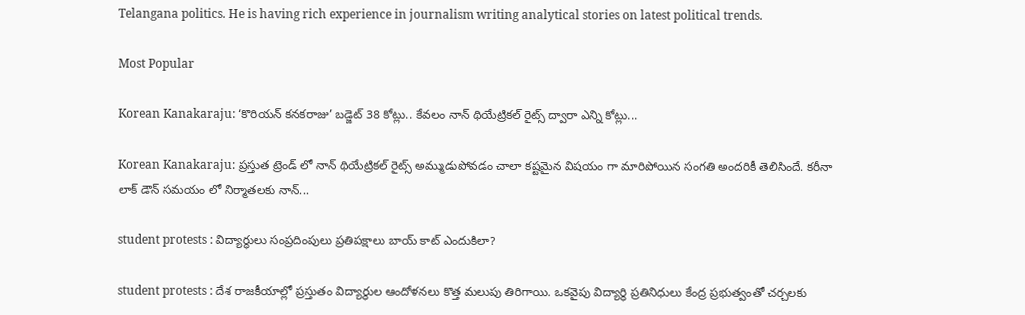Telangana politics. He is having rich experience in journalism writing analytical stories on latest political trends.

Most Popular

Korean Kanakaraju: ‘కొరియన్ కనకరాజు’ బడ్జెట్ 38 కోట్లు.. కేవలం నాన్ థియేట్రికల్ రైట్స్ ద్వారా ఎన్ని కోట్లు...

Korean Kanakaraju: ప్రస్తుత ట్రెండ్ లో నాన్ థియేట్రికల్ రైట్స్ అమ్ముడుపోవడం చాలా కష్టమైన విషయం గా మారిపోయిన సంగతి అందరికీ తెలిసిందే. కరీనా లాక్ డౌన్ సమయం లో నిర్మాతలకు నాన్...

student protests : విద్యార్థులు సంప్రదింపులు ప్రతిపక్షాలు బాయ్ కాట్ ఎందుకిలా?

student protests : దేశ రాజకీయాల్లో ప్రస్తుతం విద్యార్థుల ఆందోళనలు కొత్త మలుపు తిరిగాయి. ఒకవైపు విద్యార్థి ప్రతినిధులు కేంద్ర ప్రభుత్వంతో చర్చలకు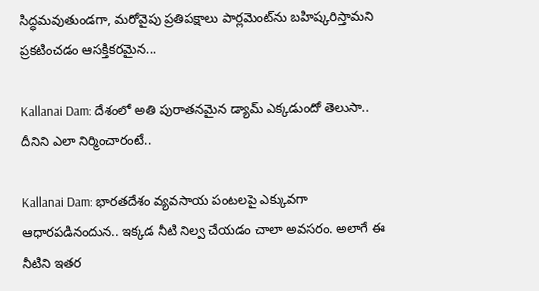సిద్ధమవుతుండగా, మరోవైపు ప్రతిపక్షాలు పార్లమెంట్‌ను బహిష్కరిస్తామని ప్రకటించడం ఆసక్తికరమైన...

Kallanai Dam: దేశంలో అతి పురాతనమైన డ్యామ్ ఎక్కడుందో తెలుసా.. దీనిని ఎలా నిర్మించారంటే..

Kallanai Dam: భారతదేశం వ్యవసాయ పంటలపై ఎక్కువగా ఆధారపడినందున.. ఇక్కడ నీటి నిల్వ చేయడం చాలా అవసరం. అలాగే ఈ నీటిని ఇతర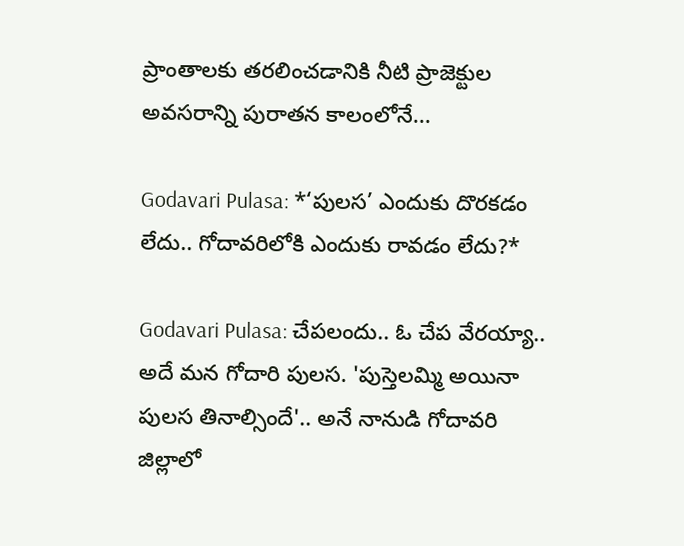ప్రాంతాలకు తరలించడానికి నీటి ప్రాజెక్టుల అవసరాన్ని పురాతన కాలంలోనే...

Godavari Pulasa: *‘పులస’ ఎందుకు దొరకడం లేదు.. గోదావరిలోకి ఎందుకు రావడం లేదు?*

Godavari Pulasa: చేపలందు.. ఓ చేప వేరయ్యా.. అదే మన గోదారి పులస. 'పుస్తెలమ్మి అయినా పులస తినాల్సిందే'.. అనే నానుడి గోదావరి జిల్లాలో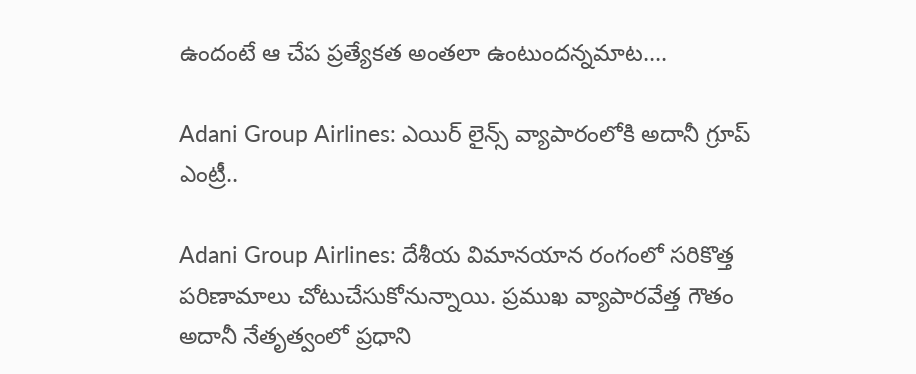ఉందంటే ఆ చేప ప్రత్యేకత అంతలా ఉంటుందన్నమాట....

Adani Group Airlines: ఎయిర్ లైన్స్ వ్యాపారంలోకి అదానీ గ్రూప్ ఎంట్రీ..

Adani Group Airlines: దేశీయ విమానయాన రంగంలో సరికొత్త పరిణామాలు చోటుచేసుకోనున్నాయి. ప్రముఖ వ్యాపారవేత్త గౌతం అదానీ నేతృత్వంలో ప్రధాని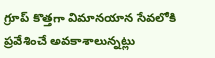గ్రూప్ కొత్తగా విమానయాన సేవలోకి ప్రవేశించే అవకాశాలున్నట్లు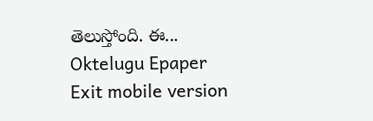తెలుస్తోంది. ఈ...
Oktelugu Epaper
Exit mobile version